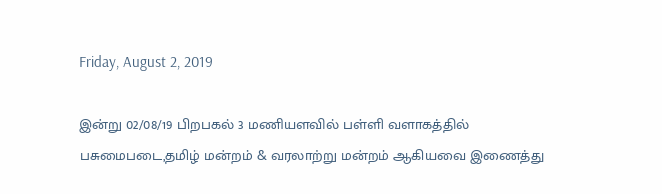Friday, August 2, 2019

இன்று 02/08/19 பிறபகல் 3 மணியளவில் பள்ளி வளாகத்தில் பசுமைபடை,தமிழ் மன்றம் & வரலாற்று மன்றம் ஆகியவை இணைத்து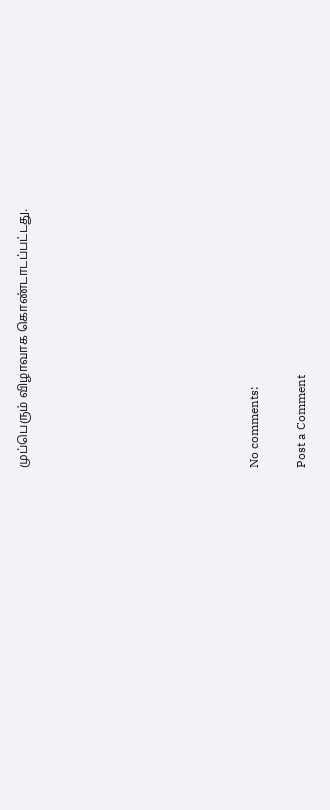முப்பெரும் விழாவாக கொண்டாடப்பட்டது.









No comments:

Post a Comment